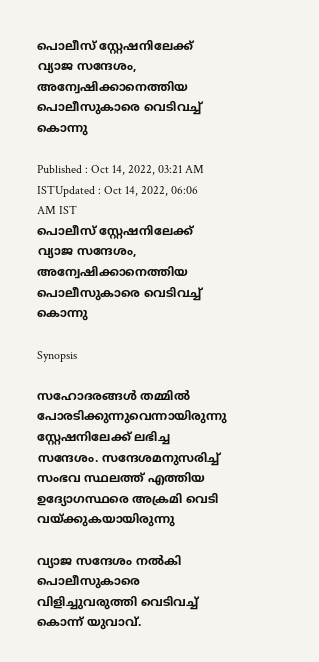പൊലീസ് സ്റ്റേഷനിലേക്ക് വ്യാജ സന്ദേശം, അന്വേഷിക്കാനെത്തിയ പൊലീസുകാരെ വെടിവച്ച് കൊന്നു

Published : Oct 14, 2022, 03:21 AM ISTUpdated : Oct 14, 2022, 06:06 AM IST
പൊലീസ് സ്റ്റേഷനിലേക്ക് വ്യാജ സന്ദേശം, അന്വേഷിക്കാനെത്തിയ പൊലീസുകാരെ വെടിവച്ച് കൊന്നു

Synopsis

സഹോദരങ്ങള്‍ തമ്മില്‍ പോരടിക്കുന്നുവെന്നായിരുന്നു സ്റ്റേഷനിലേക്ക് ലഭിച്ച സന്ദേശം. സന്ദേശമനുസരിച്ച് സംഭവ സ്ഥലത്ത് എത്തിയ ഉദ്യോഗസ്ഥരെ അക്രമി വെടി വയ്ക്കുകയായിരുന്നു

വ്യാജ സന്ദേശം നല്‍കി പൊലീസുകാരെ വിളിച്ചുവരുത്തി വെടിവച്ച് കൊന്ന് യുവാവ്.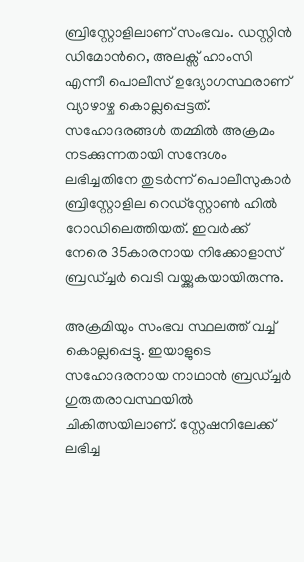ബ്രിസ്റ്റോളിലാണ് സംഭവം. ഡസ്റ്റിന്‍ ഡിമോന്‍റെ, അലക്സ് ഹാംസി എന്നീ പൊലീസ് ഉദ്യോഗസ്ഥരാണ് വ്യാഴാഴ്ച കൊല്ലപ്പെട്ടത്. സഹോദരങ്ങള്‍ തമ്മില്‍ അക്രമം നടക്കുന്നതായി സന്ദേശം ലഭിച്ചതിനേ തുടര്‍ന്ന് പൊലീസുകാര്‍ ബ്രിസ്റ്റോളില റെഡ്സ്റ്റോണ്‍ ഹില്‍ റോഡിലെത്തിയത്. ഇവര്‍ക്ക് നേരെ 35കാരനായ നിക്കോളാസ് ബ്രഡ്ച്ചര്‍ വെടി വയ്ക്കുകയായിരുന്നു.

അക്രമിയും സംഭവ സ്ഥലത്ത് വച്ച് കൊല്ലപ്പെട്ടു. ഇയാളുടെ സഹോദരനായ നാഥാന്‍ ബ്രഡ്ച്ചര്‍ ഗുരുതരാവസ്ഥയില്‍ ചികിത്സയിലാണ്. സ്റ്റേഷനിലേക്ക് ലഭിച്ച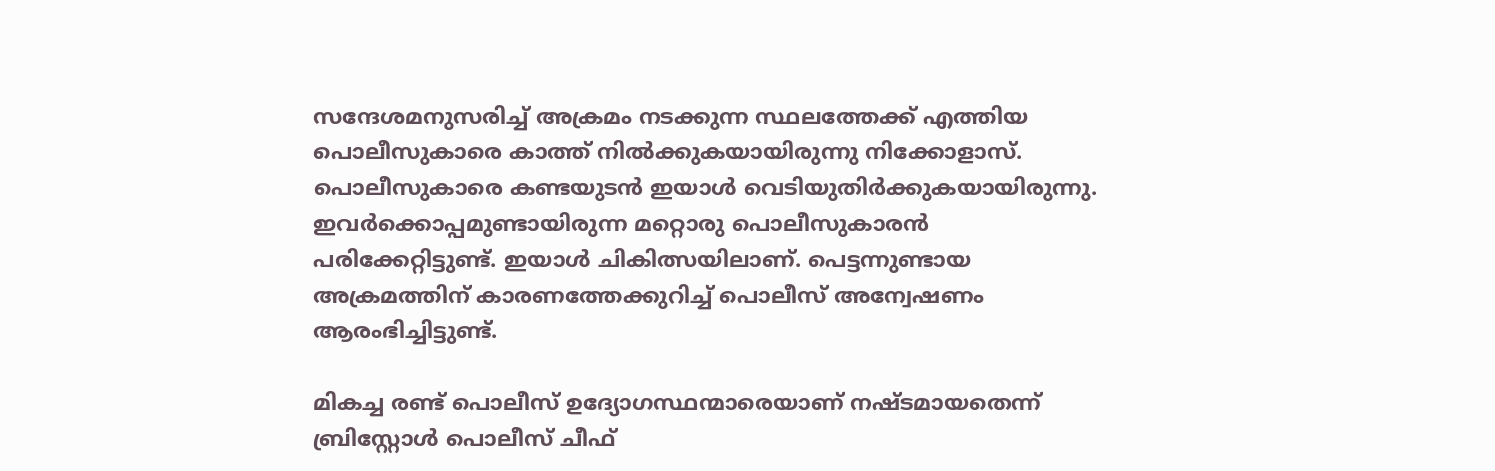സന്ദേശമനുസരിച്ച് അക്രമം നടക്കുന്ന സ്ഥലത്തേക്ക് എത്തിയ പൊലീസുകാരെ കാത്ത് നില്‍ക്കുകയായിരുന്നു നിക്കോളാസ്. പൊലീസുകാരെ കണ്ടയുടന്‍ ഇയാള്‍ വെടിയുതിര്‍ക്കുകയായിരുന്നു. ഇവര്‍ക്കൊപ്പമുണ്ടായിരുന്ന മറ്റൊരു പൊലീസുകാരന്‍ പരിക്കേറ്റിട്ടുണ്ട്. ഇയാള്‍ ചികിത്സയിലാണ്. പെട്ടന്നുണ്ടായ അക്രമത്തിന് കാരണത്തേക്കുറിച്ച് പൊലീസ് അന്വേഷണം ആരംഭിച്ചിട്ടുണ്ട്.

മികച്ച രണ്ട് പൊലീസ് ഉദ്യോഗസ്ഥന്മാരെയാണ് നഷ്ടമായതെന്ന് ബ്രിസ്റ്റോള്‍ പൊലീസ് ചീഫ്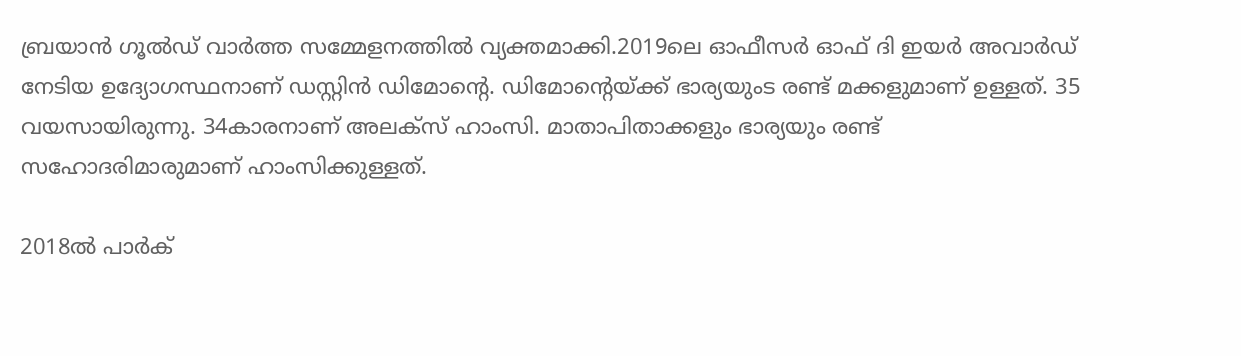ബ്രയാന്‍ ഗൂല്‍ഡ് വാര്‍ത്ത സമ്മേളനത്തില്‍ വ്യക്തമാക്കി.2019ലെ ഓഫീസര്‍ ഓഫ് ദി ഇയര്‍ അവാര്‍ഡ് നേടിയ ഉദ്യോഗസ്ഥനാണ് ഡസ്റ്റിന്‍ ഡിമോന്‍റെ. ഡിമോന്‍റെയ്ക്ക് ഭാര്യയുംട രണ്ട് മക്കളുമാണ് ഉള്ളത്. 35 വയസായിരുന്നു. 34കാരനാണ് അലക്സ് ഹാംസി. മാതാപിതാക്കളും ഭാര്യയും രണ്ട് സഹോദരിമാരുമാണ് ഹാംസിക്കുള്ളത്.

2018ല്‍ പാര്‍ക്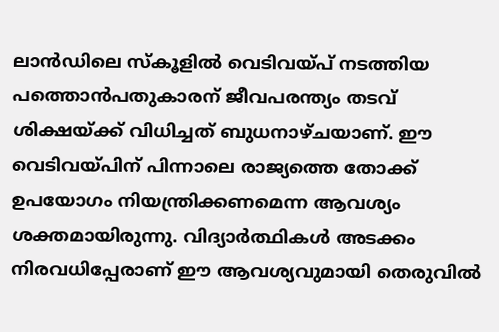ലാന്‍ഡിലെ സ്കൂളില്‍ വെടിവയ്പ് നടത്തിയ പത്തൊന്‍പതുകാരന് ജീവപരന്ത്യം തടവ് ശിക്ഷയ്ക്ക് വിധിച്ചത് ബുധനാഴ്ചയാണ്. ഈ വെടിവയ്പിന് പിന്നാലെ രാജ്യത്തെ തോക്ക് ഉപയോഗം നിയന്ത്രിക്കണമെന്ന ആവശ്യം ശക്തമായിരുന്നു. വിദ്യാര്‍ത്ഥികള്‍ അടക്കം നിരവധിപ്പേരാണ് ഈ ആവശ്യവുമായി തെരുവില്‍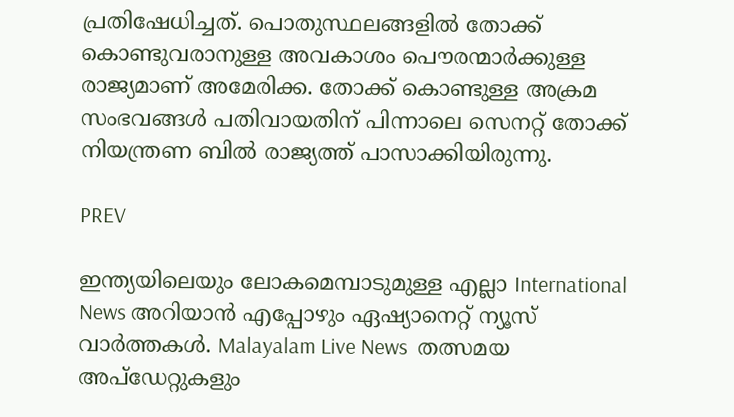പ്രതിഷേധിച്ചത്. പൊതുസ്ഥലങ്ങളില്‍ തോക്ക് കൊണ്ടുവരാനുള്ള അവകാശം പൌരന്മാര്‍ക്കുള്ള രാജ്യമാണ് അമേരിക്ക. തോക്ക് കൊണ്ടുള്ള അക്രമ സംഭവങ്ങള്‍ പതിവായതിന് പിന്നാലെ സെനറ്റ് തോക്ക് നിയന്ത്രണ ബില്‍ രാജ്യത്ത് പാസാക്കിയിരുന്നു.

PREV

ഇന്ത്യയിലെയും ലോകമെമ്പാടുമുള്ള എല്ലാ International News അറിയാൻ എപ്പോഴും ഏഷ്യാനെറ്റ് ന്യൂസ് വാർത്തകൾ. Malayalam Live News  തത്സമയ അപ്‌ഡേറ്റുകളും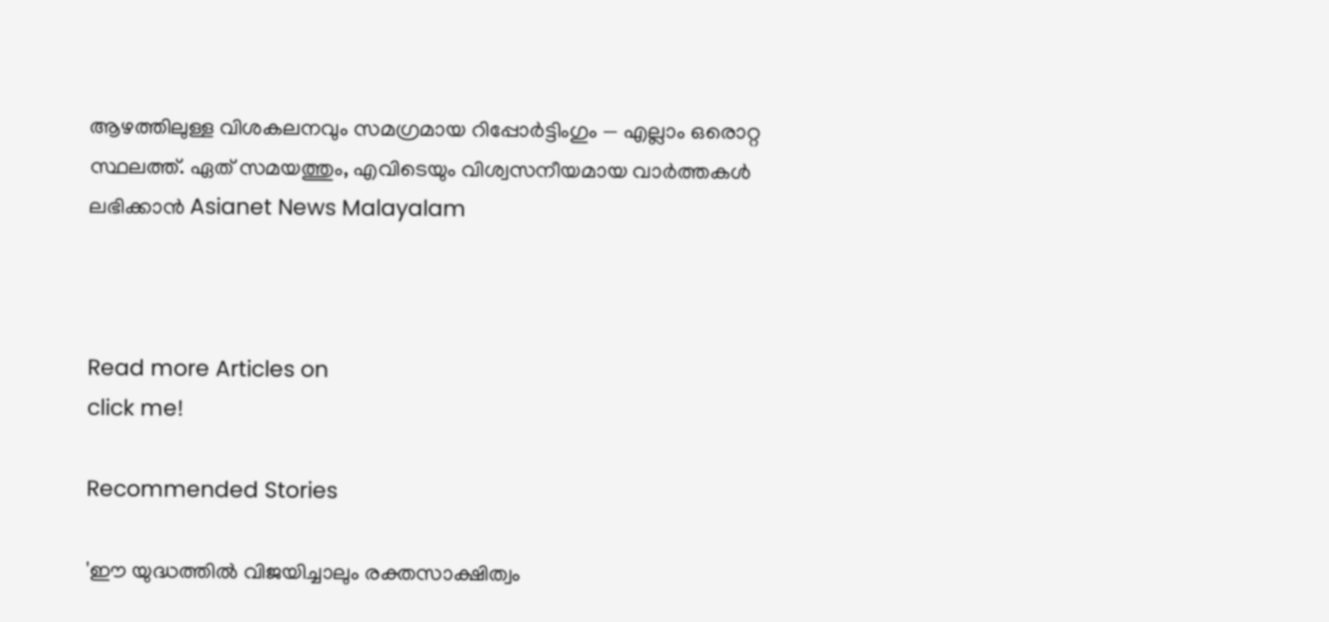ആഴത്തിലുള്ള വിശകലനവും സമഗ്രമായ റിപ്പോർട്ടിംഗും — എല്ലാം ഒരൊറ്റ സ്ഥലത്ത്. ഏത് സമയത്തും, എവിടെയും വിശ്വസനീയമായ വാർത്തകൾ ലഭിക്കാൻ Asianet News Malayalam



Read more Articles on
click me!

Recommended Stories

'ഈ യുദ്ധത്തിൽ വിജയിച്ചാലും രക്തസാക്ഷിത്വം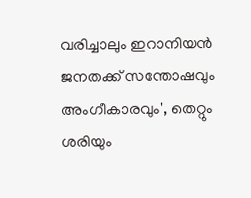വരിച്ചാലും ഇറാനിയൻ ജനതക്ക് സന്തോഷവും അംഗീകാരവും', തെറ്റും ശരിയും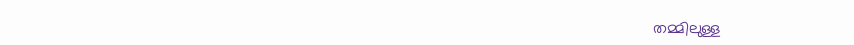തമ്മിലുള്ള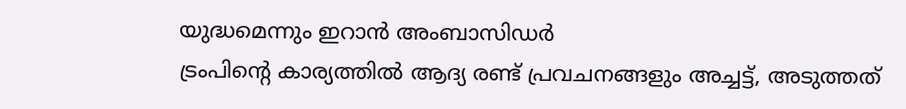യുദ്ധമെന്നും ഇറാൻ അംബാസിഡർ
ട്രംപിന്റെ കാര്യത്തിൽ ആദ്യ രണ്ട് പ്രവചനങ്ങളും അച്ചട്ട്, അടുത്തത്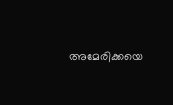അമേരിക്കയെ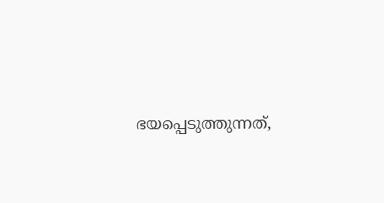ഭയപ്പെടുത്തുന്നത്,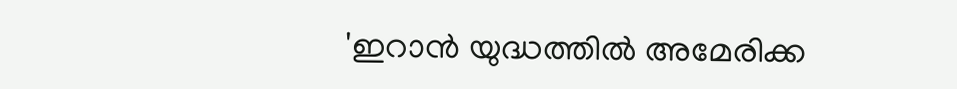'ഇറാൻ യുദ്ധത്തിൽ അമേരിക്ക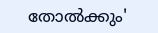തോൽക്കും'